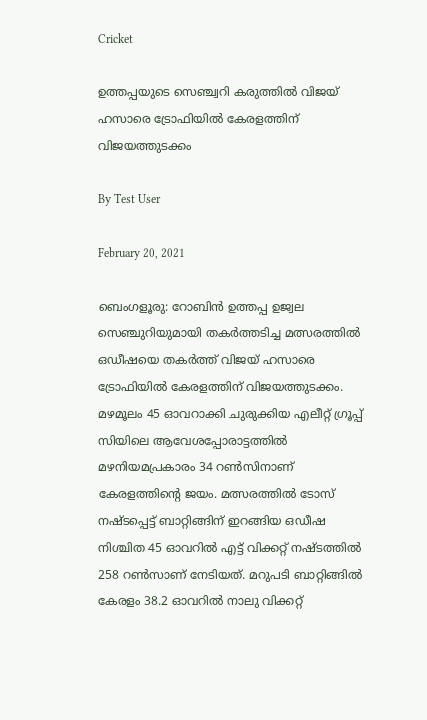Cricket

ഉത്തപ്പയുടെ സെഞ്ച്വറി കരുത്തില്‍ വിജയ് ഹസാരെ ട്രോഫിയില്‍ കേരളത്തിന് വിജയത്തുടക്കം

By Test User

February 20, 2021

ബെംഗളൂരു: റോബിന്‍ ഉത്തപ്പ ഉജ്വല സെഞ്ചുറിയുമായി തകര്‍ത്തടിച്ച മത്സരത്തില്‍ ഒഡീഷയെ തകര്‍ത്ത് വിജയ് ഹസാരെ ട്രോഫിയില്‍ കേരളത്തിന് വിജയത്തുടക്കം. മഴമൂലം 45 ഓവറാക്കി ചുരുക്കിയ എലീറ്റ് ഗ്രൂപ്പ് സിയിലെ ആവേശപ്പോരാട്ടത്തില്‍ മഴനിയമപ്രകാരം 34 റണ്‍സിനാണ് കേരളത്തിന്റെ ജയം. മത്സരത്തില്‍ ടോസ് നഷ്ടപ്പെട്ട് ബാറ്റിങ്ങിന് ഇറങ്ങിയ ഒഡീഷ നിശ്ചിത 45 ഓവറില്‍ എട്ട് വിക്കറ്റ് നഷ്ടത്തില്‍ 258 റണ്‍സാണ് നേടിയത്. മറുപടി ബാറ്റിങ്ങില്‍ കേരളം 38.2 ഓവറില്‍ നാലു വിക്കറ്റ്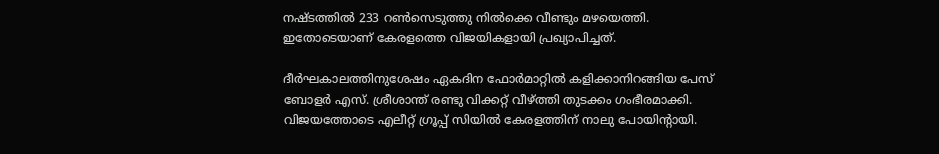നഷ്ടത്തില്‍ 233 റണ്‍സെടുത്തു നില്‍ക്കെ വീണ്ടും മഴയെത്തി. ഇതോടെയാണ് കേരളത്തെ വിജയികളായി പ്രഖ്യാപിച്ചത്.

ദീര്‍ഘകാലത്തിനുശേഷം ഏകദിന ഫോര്‍മാറ്റില്‍ കളിക്കാനിറങ്ങിയ പേസ് ബോളര്‍ എസ്. ശ്രീശാന്ത് രണ്ടു വിക്കറ്റ് വീഴ്ത്തി തുടക്കം ഗംഭീരമാക്കി. വിജയത്തോടെ എലീറ്റ് ഗ്രൂപ്പ് സിയില്‍ കേരളത്തിന് നാലു പോയിന്റായി.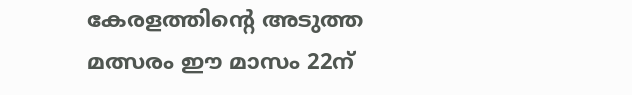കേരളത്തിന്റെ അടുത്ത മത്സരം ഈ മാസം 22ന്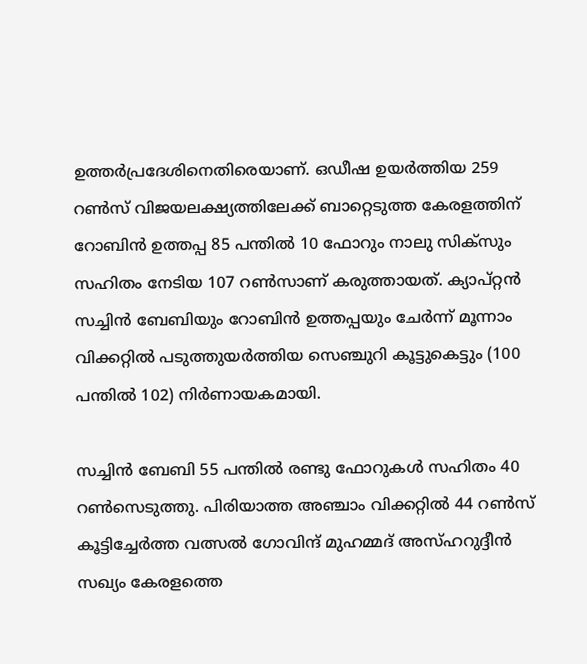ഉത്തര്‍പ്രദേശിനെതിരെയാണ്. ഒഡീഷ ഉയര്‍ത്തിയ 259 റണ്‍സ് വിജയലക്ഷ്യത്തിലേക്ക് ബാറ്റെടുത്ത കേരളത്തിന് റോബിന്‍ ഉത്തപ്പ 85 പന്തില്‍ 10 ഫോറും നാലു സിക്‌സും സഹിതം നേടിയ 107 റണ്‍സാണ് കരുത്തായത്. ക്യാപ്റ്റന്‍ സച്ചിന്‍ ബേബിയും റോബിന്‍ ഉത്തപ്പയും ചേര്‍ന്ന് മൂന്നാം വിക്കറ്റില്‍ പടുത്തുയര്‍ത്തിയ സെഞ്ചുറി കൂട്ടുകെട്ടും (100 പന്തില്‍ 102) നിര്‍ണായകമായി.

സച്ചിന്‍ ബേബി 55 പന്തില്‍ രണ്ടു ഫോറുകള്‍ സഹിതം 40 റണ്‍സെടുത്തു. പിരിയാത്ത അഞ്ചാം വിക്കറ്റില്‍ 44 റണ്‍സ് കൂട്ടിച്ചേര്‍ത്ത വത്സല്‍ ഗോവിന്ദ് മുഹമ്മദ് അസ്ഹറുദ്ദീന്‍ സഖ്യം കേരളത്തെ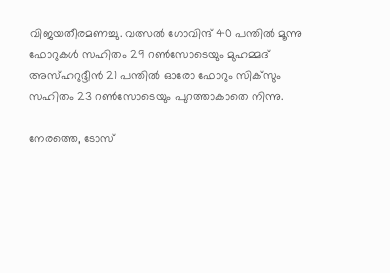വിജയതീരമണച്ചു. വത്സല്‍ ഗോവിന്ദ് 40 പന്തില്‍ മൂന്നു ഫോറുകള്‍ സഹിതം 29 റണ്‍സോടെയും മുഹമ്മദ് അസ്ഹറുദ്ദീന്‍ 21 പന്തില്‍ ഓരോ ഫോറും സിക്‌സും സഹിതം 23 റണ്‍സോടെയും പുറത്താകാതെ നിന്നു.

നേരത്തെ, ടോസ്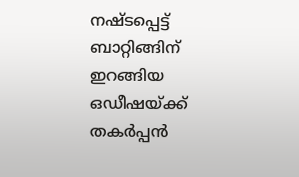നഷ്ടപ്പെട്ട് ബാറ്റിങ്ങിന് ഇറങ്ങിയ ഒഡീഷയ്ക്ക് തകര്‍പ്പന്‍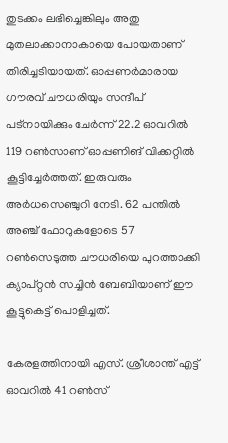തുടക്കം ലഭിച്ചെങ്കിലും അതു മുതലാക്കാനാകായെ പോയതാണ് തിരിച്ചടിയായത്. ഓപ്പണര്‍മാരായ ഗൗരവ് ചൗധരിയും സന്ദീപ് പട്‌നായിക്കും ചേര്‍ന്ന് 22.2 ഓവറില്‍ 119 റണ്‍സാണ് ഓപ്പണിങ് വിക്കറ്റില്‍ കൂട്ടിച്ചേര്‍ത്തത്. ഇരുവരും അര്‍ധസെഞ്ചുറി നേടി. 62 പന്തില്‍ അഞ്ച് ഫോറുകളോടെ 57 റണ്‍സെടുത്ത ചൗധരിയെ പുറത്താക്കി ക്യാപ്റ്റന്‍ സച്ചിന്‍ ബേബിയാണ് ഈ കൂട്ടുകെട്ട് പൊളിച്ചത്.

കേരളത്തിനായി എസ്. ശ്രീശാന്ത് എട്ട് ഓവറില്‍ 41 റണ്‍സ്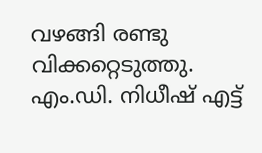വഴങ്ങി രണ്ടു വിക്കറ്റെടുത്തു. എം.ഡി. നിധീഷ് എട്ട്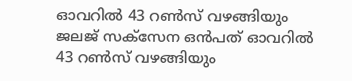ഓവറില്‍ 43 റണ്‍സ് വഴങ്ങിയും ജലജ് സക്‌സേന ഒന്‍പത് ഓവറില്‍ 43 റണ്‍സ് വഴങ്ങിയും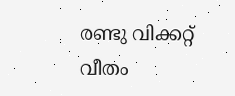രണ്ടു വിക്കറ്റ് വീതം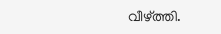വീഴ്ത്തി.